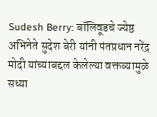Sudesh Berry: बॉलिवूडचे ज्येष्ठ अभिनेते सुदेश बेरी यांनी पंतप्रधान नरेंद्र मोदी यांच्याबद्दल केलेल्या वक्तव्यामुळे सध्या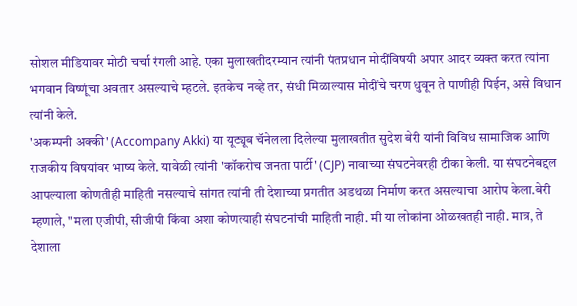सोशल मीडियावर मोठी चर्चा रंगली आहे. एका मुलाखतीदरम्यान त्यांनी पंतप्रधान मोदींविषयी अपार आदर व्यक्त करत त्यांना भगवान विष्णूंचा अवतार असल्याचे म्हटले. इतकेच नव्हे तर, संधी मिळाल्यास मोदींचे चरण धुवून ते पाणीही पिईन, असे विधान त्यांनी केले.
'अकम्पनी अक्की' (Accompany Akki) या यूट्यूब चॅनेलला दिलेल्या मुलाखतीत सुदेश बेरी यांनी विविध सामाजिक आणि राजकीय विषयांवर भाष्य केले. यावेळी त्यांनी 'कॉकरोच जनता पार्टी' (CJP) नावाच्या संघटनेवरही टीका केली. या संघटनेबद्दल आपल्याला कोणतीही माहिती नसल्याचे सांगत त्यांनी ती देशाच्या प्रगतीत अडथळा निर्माण करत असल्याचा आरोप केला.बेरी म्हणाले, "मला एजीपी, सीजीपी किंवा अशा कोणत्याही संघटनांची माहिती नाही. मी या लोकांना ओळखतही नाही. मात्र, ते देशाला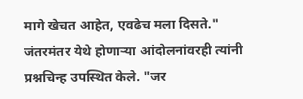मागे खेचत आहेत, एवढेच मला दिसते."
जंतरमंतर येथे होणाऱ्या आंदोलनांवरही त्यांनी प्रश्नचिन्ह उपस्थित केले. "जर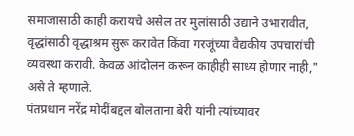समाजासाठी काही करायचे असेल तर मुलांसाठी उद्याने उभारावीत, वृद्धांसाठी वृद्धाश्रम सुरू करावेत किंवा गरजूंच्या वैद्यकीय उपचारांची व्यवस्था करावी. केवळ आंदोलन करून काहीही साध्य होणार नाही," असे ते म्हणाले.
पंतप्रधान नरेंद्र मोदींबद्दल बोलताना बेरी यांनी त्यांच्यावर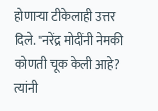होणाऱ्या टीकेलाही उत्तर दिले. "नरेंद्र मोदींनी नेमकी कोणती चूक केली आहे? त्यांनी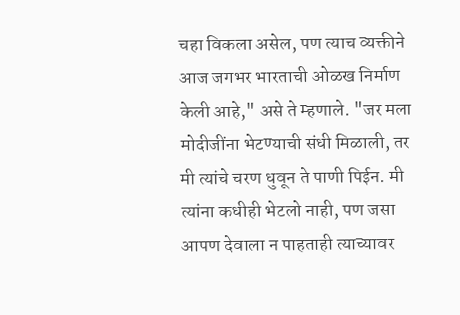चहा विकला असेल, पण त्याच व्यक्तीने आज जगभर भारताची ओळख निर्माण केली आहे," असे ते म्हणाले. "जर मला मोदीजींना भेटण्याची संधी मिळाली, तर मी त्यांचे चरण धुवून ते पाणी पिईन. मी त्यांना कधीही भेटलो नाही, पण जसा आपण देवाला न पाहताही त्याच्यावर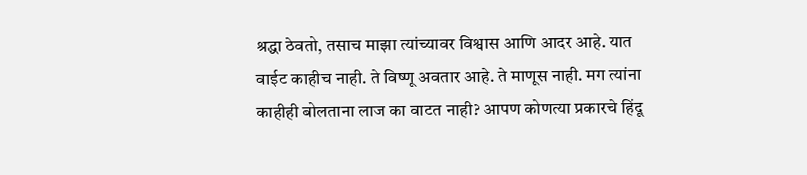श्रद्धा ठेवतो, तसाच माझा त्यांच्यावर विश्वास आणि आदर आहे. यात वाईट काहीच नाही. ते विष्णू अवतार आहे. ते माणूस नाही. मग त्यांना काहीही बोलताना लाज का वाटत नाही? आपण कोणत्या प्रकारचे हिंदू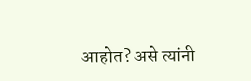आहोत? असे त्यांनी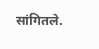सांगितले.